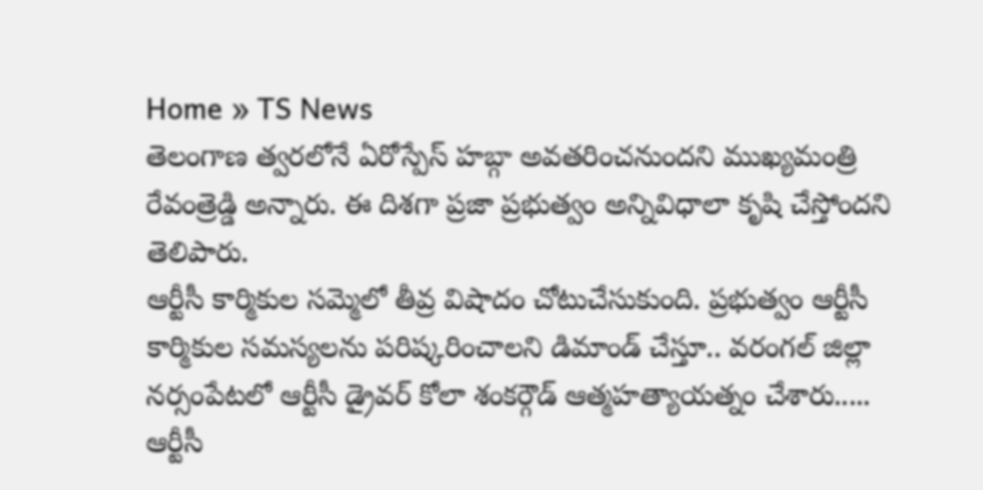Home » TS News
తెలంగాణ త్వరలోనే ఏరోస్పేస్ హబ్గా అవతరించనుందని ముఖ్యమంత్రి రేవంత్రెడ్డి అన్నారు. ఈ దిశగా ప్రజా ప్రభుత్వం అన్నివిధాలా కృషి చేస్తోందని తెలిపారు.
ఆర్టీసీ కార్మికుల సమ్మెలో తీవ్ర విషాదం చోటుచేసుకుంది. ప్రభుత్వం ఆర్టీసీ కార్మికుల సమస్యలను పరిష్కరించాలని డిమాండ్ చేస్తూ.. వరంగల్ జిల్లా నర్సంపేటలో ఆర్టీసీ డ్రైవర్ కోలా శంకర్గౌడ్ ఆత్మహత్యాయత్నం చేశారు.....
ఆర్టీసీ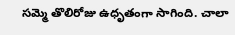సమ్మె తొలిరోజు ఉధృతంగా సాగింది. చాలా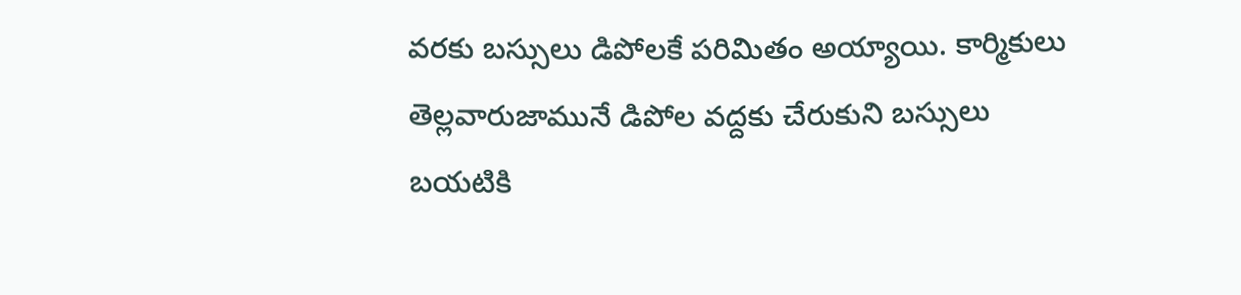వరకు బస్సులు డిపోలకే పరిమితం అయ్యాయి. కార్మికులు తెల్లవారుజామునే డిపోల వద్దకు చేరుకుని బస్సులు బయటికి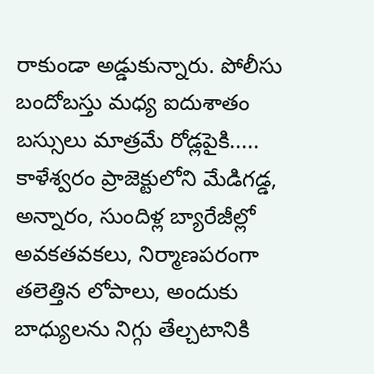రాకుండా అడ్డుకున్నారు. పోలీసు బందోబస్తు మధ్య ఐదుశాతం బస్సులు మాత్రమే రోడ్లపైకి.....
కాళేశ్వరం ప్రాజెక్టులోని మేడిగడ్డ, అన్నారం, సుందిళ్ల బ్యారేజీల్లో అవకతవకలు, నిర్మాణపరంగా తలెత్తిన లోపాలు, అందుకు బాధ్యులను నిగ్గు తేల్చటానికి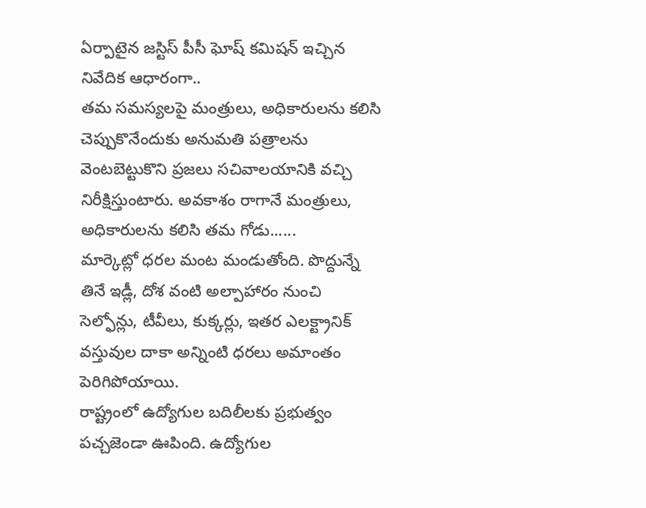ఏర్పాటైన జస్టిస్ పీసీ ఘోష్ కమిషన్ ఇచ్చిన నివేదిక ఆధారంగా..
తమ సమస్యలపై మంత్రులు, అధికారులను కలిసి చెప్పుకొనేందుకు అనుమతి పత్రాలను వెంటబెట్టుకొని ప్రజలు సచివాలయానికి వచ్చి నిరీక్షిస్తుంటారు. అవకాశం రాగానే మంత్రులు, అధికారులను కలిసి తమ గోడు......
మార్కెట్లో ధరల మంట మండుతోంది. పొద్దున్నే తినే ఇడ్లీ, దోశ వంటి అల్పాహారం నుంచి సెల్ఫోన్లు, టీవీలు, కుక్కర్లు, ఇతర ఎలక్ట్రానిక్ వస్తువుల దాకా అన్నింటి ధరలు అమాంతం పెరిగిపోయాయి.
రాష్ట్రంలో ఉద్యోగుల బదిలీలకు ప్రభుత్వం పచ్చజెండా ఊపింది. ఉద్యోగుల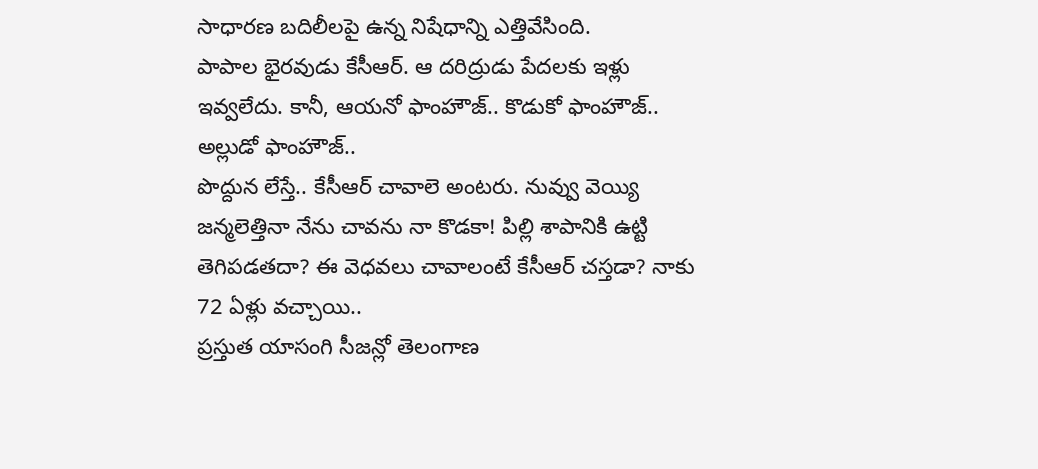సాధారణ బదిలీలపై ఉన్న నిషేధాన్ని ఎత్తివేసింది.
పాపాల భైరవుడు కేసీఆర్. ఆ దరిద్రుడు పేదలకు ఇళ్లు ఇవ్వలేదు. కానీ, ఆయనో ఫాంహౌజ్.. కొడుకో ఫాంహౌజ్.. అల్లుడో ఫాంహౌజ్..
పొద్దున లేస్తే.. కేసీఆర్ చావాలె అంటరు. నువ్వు వెయ్యి జన్మలెత్తినా నేను చావను నా కొడకా! పిల్లి శాపానికి ఉట్టి తెగిపడతదా? ఈ వెధవలు చావాలంటే కేసీఆర్ చస్తడా? నాకు 72 ఏళ్లు వచ్చాయి..
ప్రస్తుత యాసంగి సీజన్లో తెలంగాణ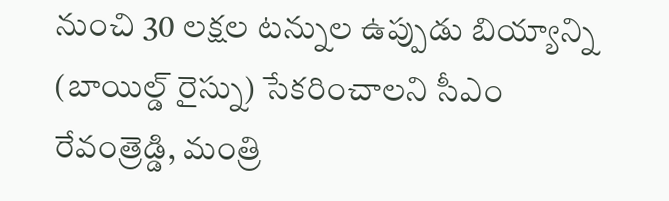నుంచి 30 లక్షల టన్నుల ఉప్పుడు బియ్యాన్ని (బాయిల్డ్ రైస్ను) సేకరించాలని సీఎం రేవంత్రెడ్డి, మంత్రి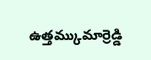ఉత్తమ్కుమార్రెడ్డి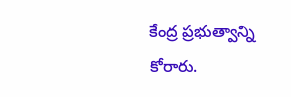కేంద్ర ప్రభుత్వాన్ని కోరారు.